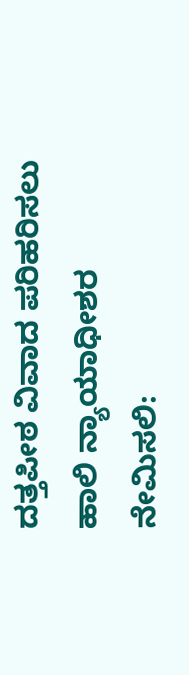ದತ್ತಪೀಠ ವಿವಾದ ಪರಿಹರಿಸಲು ಹಾಲಿ ನ್ಯಾಯಾಧೀಶರ ನೇಮಿಸಲಿ: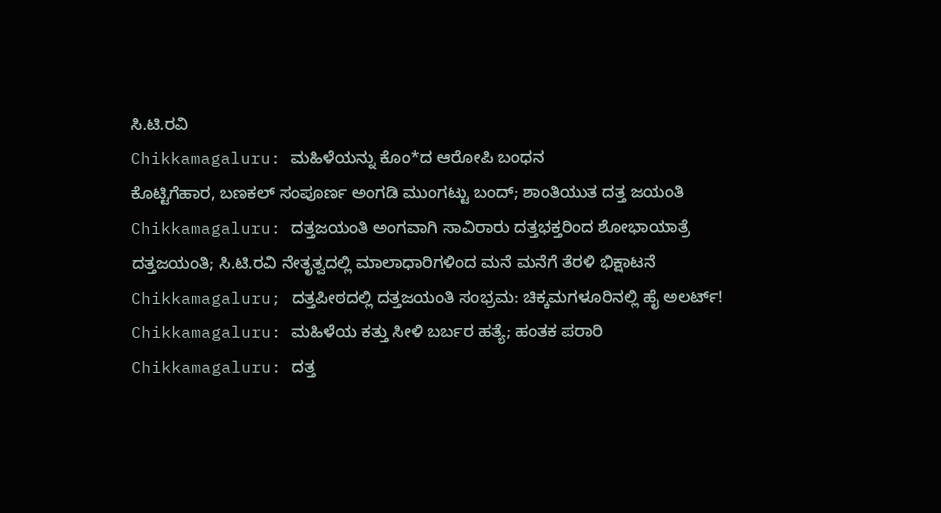ಸಿ.ಟಿ.ರವಿ
Chikkamagaluru: ಮಹಿಳೆಯನ್ನು ಕೊಂ*ದ ಆರೋಪಿ ಬಂಧನ
ಕೊಟ್ಟಿಗೆಹಾರ, ಬಣಕಲ್ ಸಂಪೂರ್ಣ ಅಂಗಡಿ ಮುಂಗಟ್ಟು ಬಂದ್; ಶಾಂತಿಯುತ ದತ್ತ ಜಯಂತಿ
Chikkamagaluru: ದತ್ತಜಯಂತಿ ಅಂಗವಾಗಿ ಸಾವಿರಾರು ದತ್ತಭಕ್ತರಿಂದ ಶೋಭಾಯಾತ್ರೆ
ದತ್ತಜಯಂತಿ; ಸಿ.ಟಿ.ರವಿ ನೇತೃತ್ವದಲ್ಲಿ ಮಾಲಾಧಾರಿಗಳಿಂದ ಮನೆ ಮನೆಗೆ ತೆರಳಿ ಭಿಕ್ಷಾಟನೆ
Chikkamagaluru; ದತ್ತಪೀಠದಲ್ಲಿ ದತ್ತಜಯಂತಿ ಸಂಭ್ರಮ: ಚಿಕ್ಕಮಗಳೂರಿನಲ್ಲಿ ಹೈ ಅಲರ್ಟ್!
Chikkamagaluru: ಮಹಿಳೆಯ ಕತ್ತು ಸೀಳಿ ಬರ್ಬರ ಹತ್ಯೆ; ಹಂತಕ ಪರಾರಿ
Chikkamagaluru: ದತ್ತ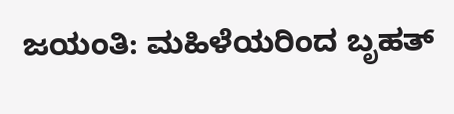ಜಯಂತಿ: ಮಹಿಳೆಯರಿಂದ ಬೃಹತ್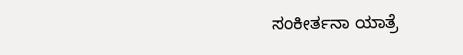ಸಂಕೀರ್ತನಾ ಯಾತ್ರೆ